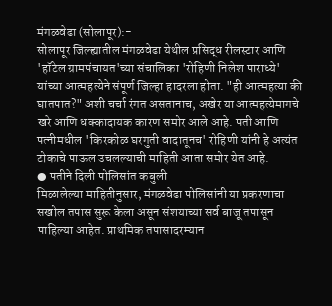मंगळवेढा (सोलापूर):-
सोलापूर जिल्ह्यातील मंगळवेढा येथील प्रसिद्ध रीलस्टार आणि 'हॉटेल ग्रामपंचायत'च्या संचालिका 'रोहिणी निलेश पाराध्ये' यांच्या आत्महत्येने संपूर्ण जिल्हा हादरला होता. "ही आत्महत्या की घातपात?" अशी चर्चा रंगत असतानाच, अखेर या आत्महत्येमागचे खरे आणि धक्कादायक कारण समोर आले आहे. पती आणि पत्नीमधील 'किरकोळ घरगुती वादातूनच' रोहिणी यांनी हे अत्यंत टोकाचे पाऊल उचलल्याची माहिती आता समोर येत आहे.
● पतीने दिली पोलिसांत कबुली
मिळालेल्या माहितीनुसार, मंगळवेढा पोलिसांनी या प्रकरणाचा सखोल तपास सुरू केला असून संशयाच्या सर्व बाजू तपासून पाहिल्या आहेत. प्राथमिक तपासादरम्यान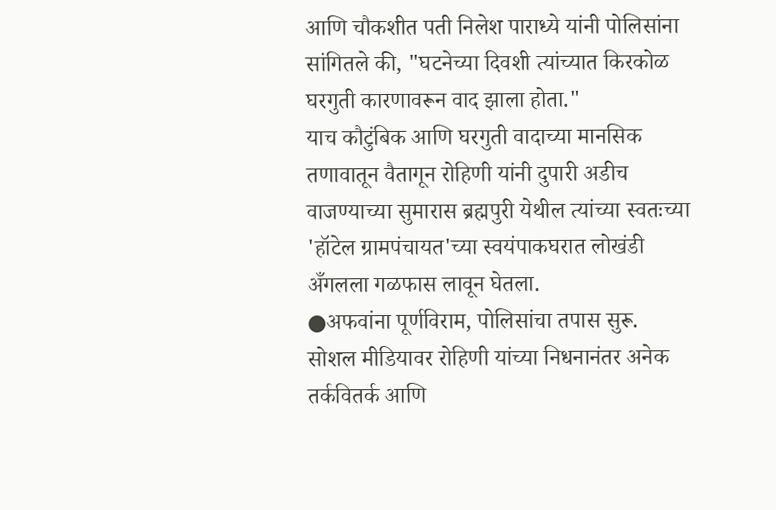आणि चौकशीत पती निलेश पाराध्ये यांनी पोलिसांना सांगितले की, "घटनेच्या दिवशी त्यांच्यात किरकोळ घरगुती कारणावरून वाद झाला होता."
याच कौटुंबिक आणि घरगुती वादाच्या मानसिक तणावातून वैतागून रोहिणी यांनी दुपारी अडीच वाजण्याच्या सुमारास ब्रह्मपुरी येथील त्यांच्या स्वतःच्या 'हॉटेल ग्रामपंचायत'च्या स्वयंपाकघरात लोखंडी अँगलला गळफास लावून घेतला.
●अफवांना पूर्णविराम, पोलिसांचा तपास सुरू.
सोशल मीडियावर रोहिणी यांच्या निधनानंतर अनेक तर्कवितर्क आणि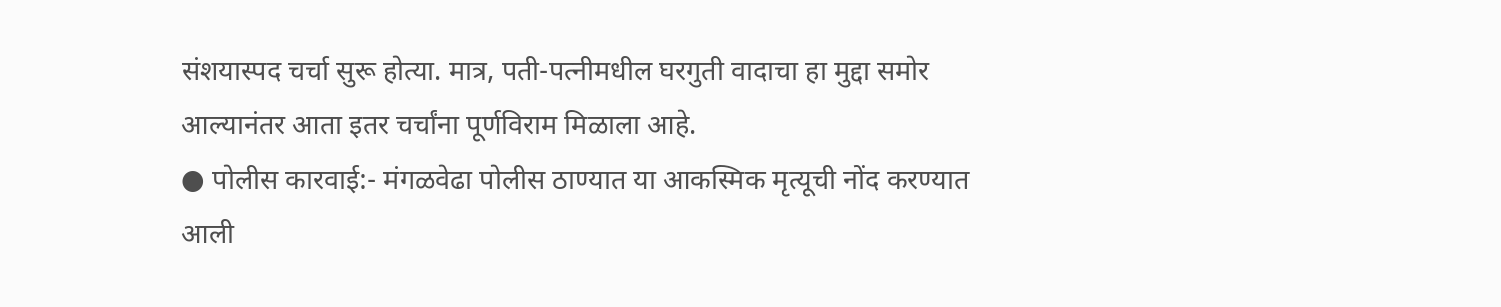संशयास्पद चर्चा सुरू होत्या. मात्र, पती-पत्नीमधील घरगुती वादाचा हा मुद्दा समोर आल्यानंतर आता इतर चर्चांना पूर्णविराम मिळाला आहे.
● पोलीस कारवाई:- मंगळवेढा पोलीस ठाण्यात या आकस्मिक मृत्यूची नोंद करण्यात आली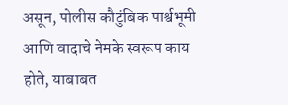असून, पोलीस कौटुंबिक पार्श्वभूमी आणि वादाचे नेमके स्वरूप काय होते, याबाबत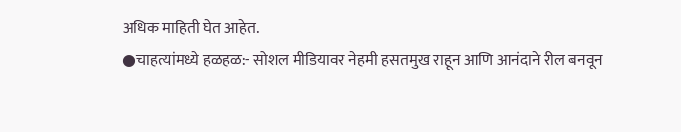अधिक माहिती घेत आहेत.
●चाहत्यांमध्ये हळहळ:- सोशल मीडियावर नेहमी हसतमुख राहून आणि आनंदाने रील बनवून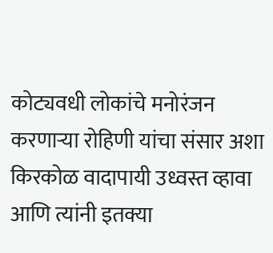कोट्यवधी लोकांचे मनोरंजन करणाऱ्या रोहिणी यांचा संसार अशा किरकोळ वादापायी उध्वस्त व्हावा आणि त्यांनी इतक्या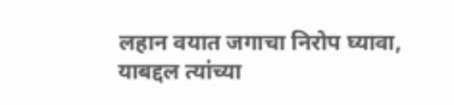लहान वयात जगाचा निरोप घ्यावा, याबद्दल त्यांच्या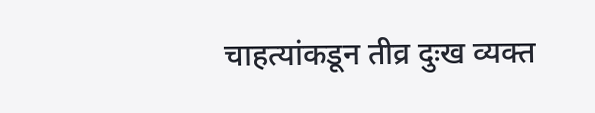चाहत्यांकडून तीव्र दुःख व्यक्त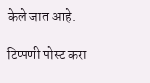केले जात आहे.

टिप्पणी पोस्ट करा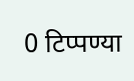0 टिप्पण्या